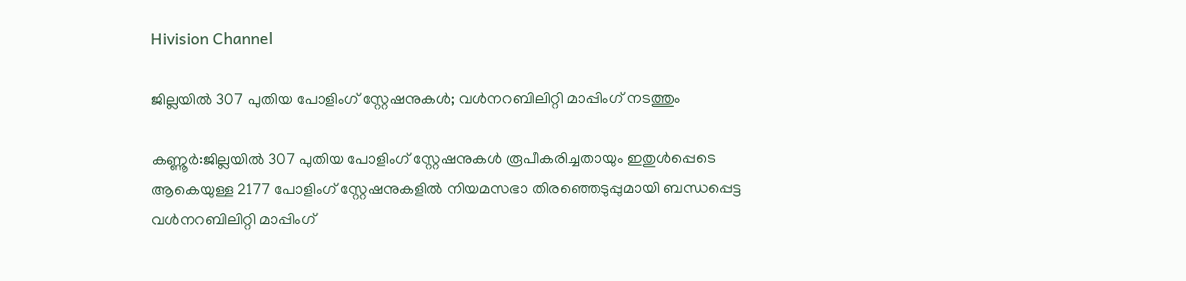Hivision Channel

ജില്ലയില്‍ 307 പുതിയ പോളിംഗ് സ്റ്റേഷനുകള്‍; വള്‍നറബിലിറ്റി മാപ്പിംഗ് നടത്തും

കണ്ണൂര്‍:ജില്ലയില്‍ 307 പുതിയ പോളിംഗ് സ്റ്റേഷനുകള്‍ രൂപീകരിച്ചതായും ഇതുള്‍പ്പെടെ ആകെയുള്ള 2177 പോളിംഗ് സ്റ്റേഷനുകളില്‍ നിയമസഭാ തിരഞ്ഞെടുപ്പുമായി ബന്ധപ്പെട്ട വള്‍നറബിലിറ്റി മാപ്പിംഗ്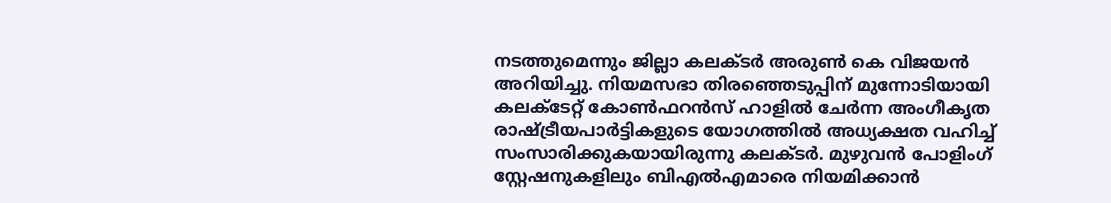നടത്തുമെന്നും ജില്ലാ കലക്ടര്‍ അരുണ്‍ കെ വിജയന്‍ അറിയിച്ചു. നിയമസഭാ തിരഞ്ഞെടുപ്പിന് മുന്നോടിയായി കലക്ടേറ്റ് കോണ്‍ഫറന്‍സ് ഹാളില്‍ ചേര്‍ന്ന അംഗീകൃത രാഷ്ട്രീയപാര്‍ട്ടികളുടെ യോഗത്തില്‍ അധ്യക്ഷത വഹിച്ച് സംസാരിക്കുകയായിരുന്നു കലക്ടര്‍. മുഴുവന്‍ പോളിംഗ് സ്റ്റേഷനുകളിലും ബിഎല്‍എമാരെ നിയമിക്കാന്‍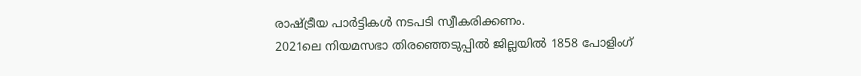രാഷ്ട്രീയ പാര്‍ട്ടികള്‍ നടപടി സ്വീകരിക്കണം.
2021ലെ നിയമസഭാ തിരഞ്ഞെടുപ്പില്‍ ജില്ലയില്‍ 1858 പോളിംഗ്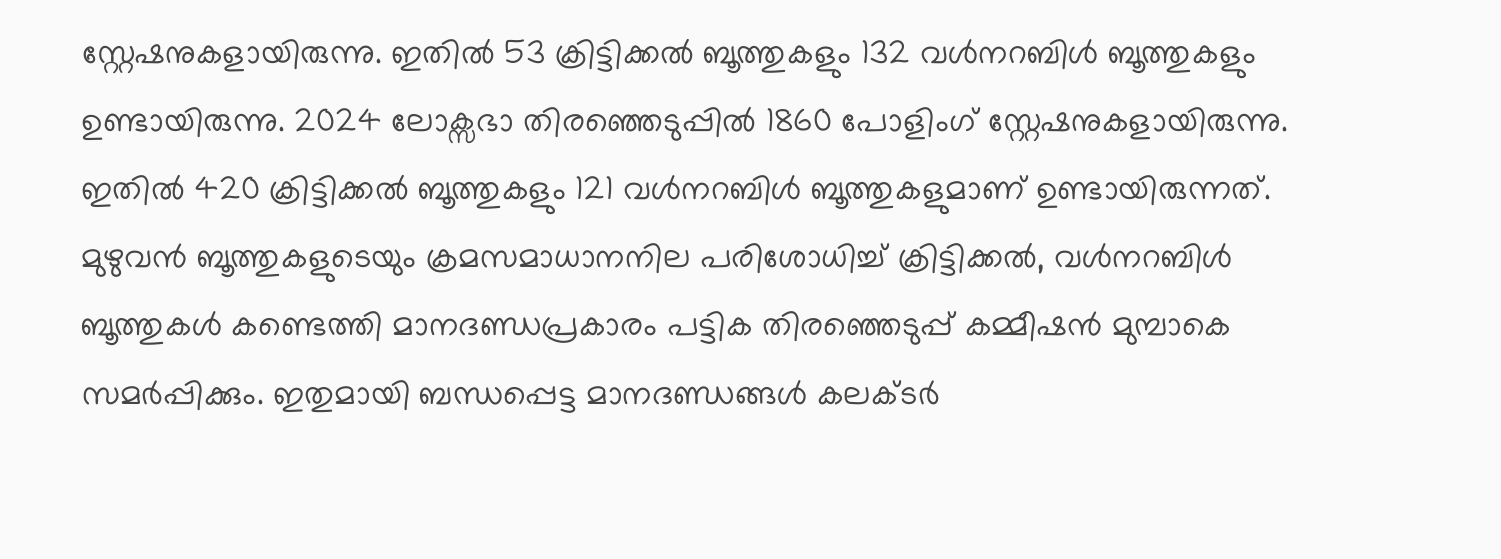സ്റ്റേഷനുകളായിരുന്നു. ഇതില്‍ 53 ക്രിട്ടിക്കല്‍ ബൂത്തുകളും 132 വള്‍നറബിള്‍ ബൂത്തുകളും ഉണ്ടായിരുന്നു. 2024 ലോക്സഭാ തിരഞ്ഞെടുപ്പില്‍ 1860 പോളിംഗ് സ്റ്റേഷനുകളായിരുന്നു. ഇതില്‍ 420 ക്രിട്ടിക്കല്‍ ബൂത്തുകളും 121 വള്‍നറബിള്‍ ബൂത്തുകളുമാണ് ഉണ്ടായിരുന്നത്.
മുഴുവന്‍ ബൂത്തുകളുടെയും ക്രമസമാധാനനില പരിശോധിച്ച് ക്രിട്ടിക്കല്‍, വള്‍നറബിള്‍ ബൂത്തുകള്‍ കണ്ടെത്തി മാനദണ്ഡപ്രകാരം പട്ടിക തിരഞ്ഞെടുപ്പ് കമ്മീഷന്‍ മുമ്പാകെ സമര്‍പ്പിക്കും. ഇതുമായി ബന്ധപ്പെട്ട മാനദണ്ഡങ്ങള്‍ കലക്ടര്‍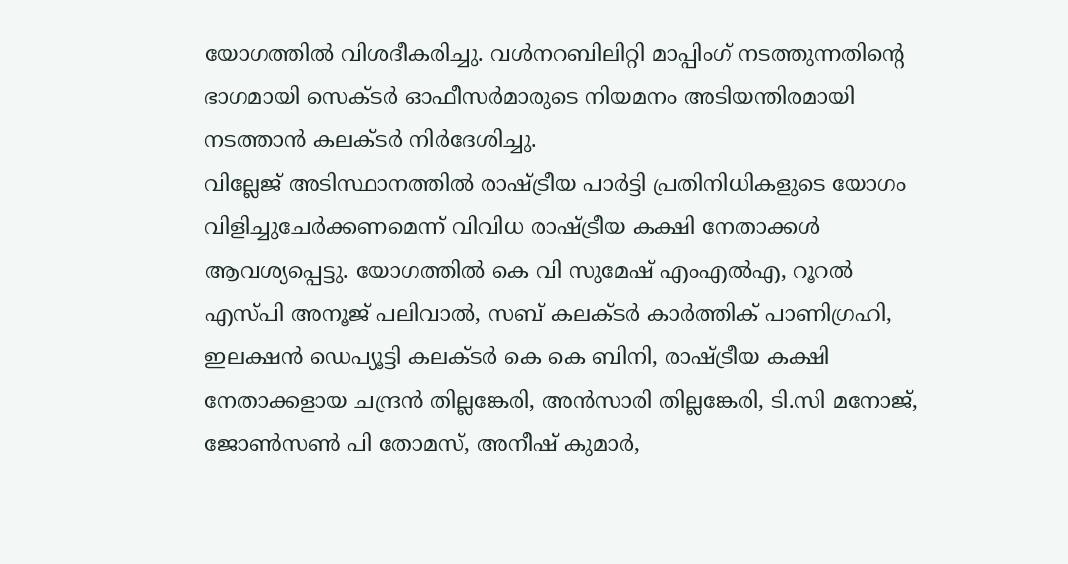യോഗത്തില്‍ വിശദീകരിച്ചു. വള്‍നറബിലിറ്റി മാപ്പിംഗ് നടത്തുന്നതിന്റെ ഭാഗമായി സെക്ടര്‍ ഓഫീസര്‍മാരുടെ നിയമനം അടിയന്തിരമായി നടത്താന്‍ കലക്ടര്‍ നിര്‍ദേശിച്ചു.
വില്ലേജ് അടിസ്ഥാനത്തില്‍ രാഷ്ട്രീയ പാര്‍ട്ടി പ്രതിനിധികളുടെ യോഗം വിളിച്ചുചേര്‍ക്കണമെന്ന് വിവിധ രാഷ്ട്രീയ കക്ഷി നേതാക്കള്‍ ആവശ്യപ്പെട്ടു. യോഗത്തില്‍ കെ വി സുമേഷ് എംഎല്‍എ, റൂറല്‍ എസ്പി അനൂജ് പലിവാല്‍, സബ് കലക്ടര്‍ കാര്‍ത്തിക് പാണിഗ്രഹി, ഇലക്ഷന്‍ ഡെപ്യൂട്ടി കലക്ടര്‍ കെ കെ ബിനി, രാഷ്ട്രീയ കക്ഷി നേതാക്കളായ ചന്ദ്രന്‍ തില്ലങ്കേരി, അന്‍സാരി തില്ലങ്കേരി, ടി.സി മനോജ്, ജോണ്‍സണ്‍ പി തോമസ്, അനീഷ് കുമാര്‍,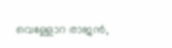വെള്ളോറ രാജന്‍,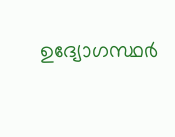ഉദ്യോഗസ്ഥര്‍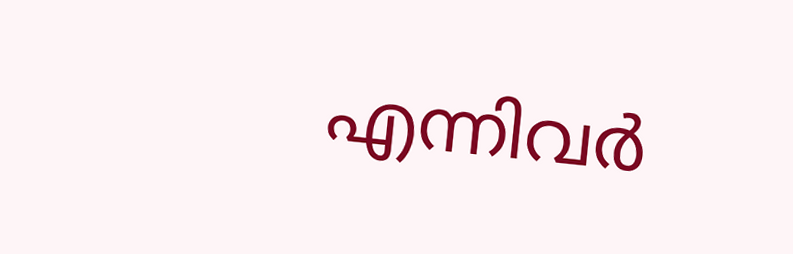എന്നിവര്‍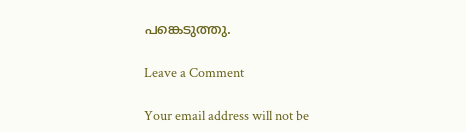പങ്കെടുത്തു.

Leave a Comment

Your email address will not be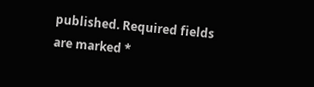published. Required fields are marked *